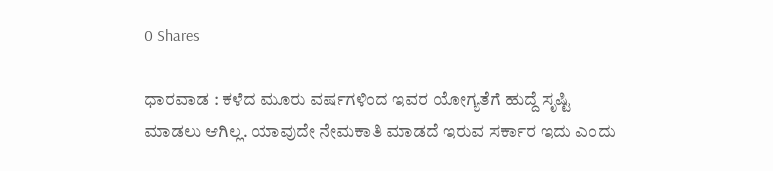0 Shares

ಧಾರವಾಡ : ಕಳೆದ ಮೂರು ವರ್ಷಗಳಿಂದ ಇವರ ಯೋಗ್ಯತೆಗೆ ಹುದ್ದೆ ಸೃಷ್ಟಿ ಮಾಡಲು ಆಗಿಲ್ಲ. ಯಾವುದೇ ನೇಮಕಾತಿ ಮಾಡದೆ ಇರುವ ಸರ್ಕಾರ ಇದು ಎಂದು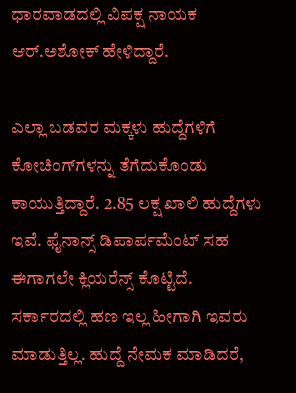ಧಾರವಾಡದಲ್ಲಿ ವಿಪಕ್ಷ ನಾಯಕ ಆರ್.ಅಶೋಕ್ ಹೇಳಿದ್ದಾರೆ.

ಎಲ್ಲಾ ಬಡವರ ಮಕ್ಕಳು ಹುದ್ದೆಗಳಿಗೆ ಕೋಚಿಂಗ್‌ಗಳನ್ನು ತೆಗೆದುಕೊಂಡು ಕಾಯುತ್ತಿದ್ದಾರೆ. 2.85 ಲಕ್ಷ ಖಾಲಿ ಹುದ್ದೆಗಳು ಇವೆ. ಫೈನಾನ್ಸ್ ಡಿಪಾರ್ಪಮೆಂಟ್ ಸಹ ಈಗಾಗಲೇ ಕ್ಲಿಯರೆನ್ಸ್ ಕೊಟ್ಟಿದೆ. ಸರ್ಕಾರದಲ್ಲಿ ಹಣ ಇಲ್ಲ ಹೀಗಾಗಿ ಇವರು ಮಾಡುತ್ತಿಲ್ಲ. ಹುದ್ದೆ ನೇಮಕ ಮಾಡಿದರೆ,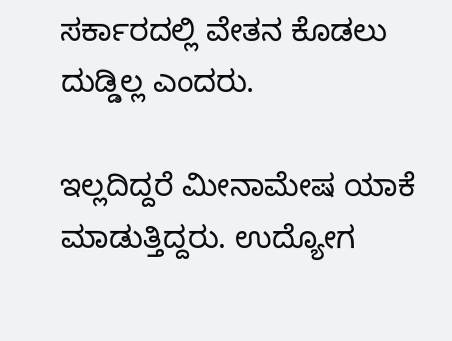ಸರ್ಕಾರದಲ್ಲಿ ವೇತನ ಕೊಡಲು ದುಡ್ಡಿಲ್ಲ ಎಂದರು.

ಇಲ್ಲದಿದ್ದರೆ ಮೀನಾಮೇಷ ಯಾಕೆ ಮಾಡುತ್ತಿದ್ದರು. ಉದ್ಯೋಗ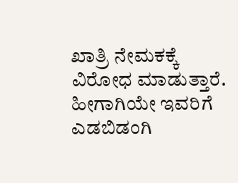ಖಾತ್ರಿ ನೇಮಕಕ್ಕೆ ವಿರೋಧ ಮಾಡುತ್ತಾರೆ. ಹೀಗಾಗಿಯೇ ಇವರಿಗೆ ಎಡಬಿಡಂಗಿ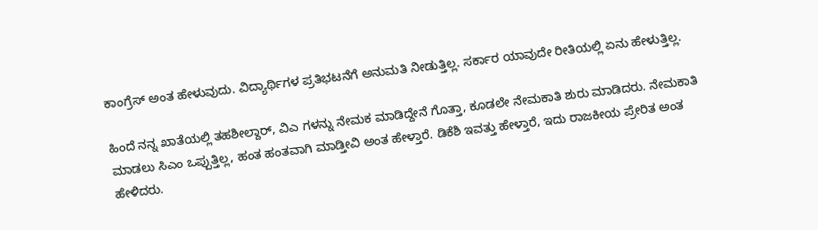ಕಾಂಗ್ರೆಸ್ ಅಂತ ಹೇಳುವುದು. ವಿದ್ಯಾರ್ಥಿಗಳ ಪ್ರತಿಭಟನೆಗೆ ಅನುಮತಿ ನೀಡುತ್ತಿಲ್ಲ. ಸರ್ಕಾರ ಯಾವುದೇ ರೀತಿಯಲ್ಲಿ ಏನು ಹೇಳುತ್ತಿಲ್ಲ.

ಹಿಂದೆ ನನ್ನ ಖಾತೆಯಲ್ಲಿ ತಹಶೀಲ್ದಾರ್, ವಿಎ ಗಳನ್ನು ನೇಮಕ ಮಾಡಿದ್ದೇನೆ ಗೊತ್ತಾ, ಕೂಡಲೇ ನೇಮಕಾತಿ ಶುರು ಮಾಡಿದರು. ನೇಮಕಾತಿ ಮಾಡಲು ಸಿಎಂ ಒಪ್ಪುತ್ತಿಲ್ಲ, ಹಂತ ಹಂತವಾಗಿ ಮಾಡ್ತೀವಿ ಅಂತ ಹೇಳ್ತಾರೆ. ಡಿಕೆಶಿ ಇವತ್ತು ಹೇಳ್ತಾರೆ, ಇದು ರಾಜಕೀಯ ಪ್ರೇರಿತ ಅಂತ ಹೇಳಿದರು.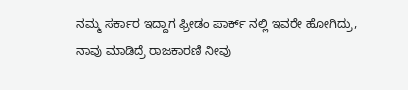ನಮ್ಮ ಸರ್ಕಾರ ಇದ್ದಾಗ ಫ್ರೀಡಂ ಪಾರ್ಕ್ ನಲ್ಲಿ ಇವರೇ ಹೋಗಿದ್ರು, ನಾವು ಮಾಡಿದ್ರೆ ರಾಜಕಾರಣಿ ನೀವು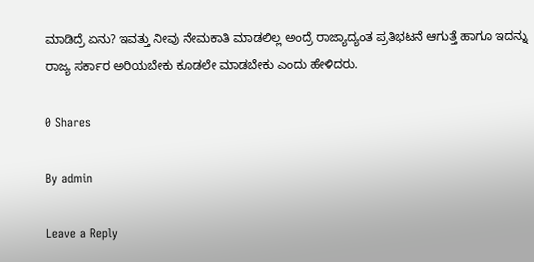ಮಾಡಿದ್ರೆ ಏನು? ಇವತ್ತು ನೀವು ನೇಮಕಾತಿ ಮಾಡಲಿಲ್ಲ ಅಂದ್ರೆ ರಾಜ್ಯಾದ್ಯಂತ ಪ್ರತಿಭಟನೆ ಆಗುತ್ತೆ ಹಾಗೂ ಇದನ್ನು ರಾಜ್ಯ ಸರ್ಕಾರ ಅರಿಯಬೇಕು ಕೂಡಲೇ ಮಾಡಬೇಕು ಎಂದು ಹೇಳಿದರು.

0 Shares

By admin

Leave a Reply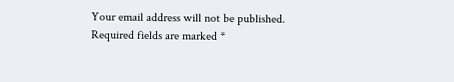Your email address will not be published. Required fields are marked *